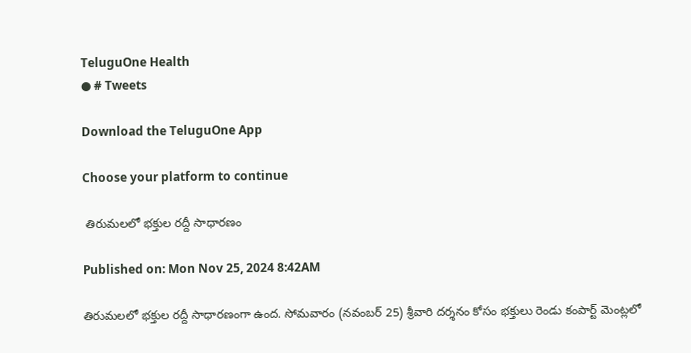TeluguOne Health
● # Tweets

Download the TeluguOne App

Choose your platform to continue

 తిరుమలలో భక్తుల రద్దీ సాధారణం

Published on: Mon Nov 25, 2024 8:42AM

తిరుమలలో భక్తుల రద్దీ సాధారణంగా ఉంద. సోమవారం (నవంబర్ 25) శ్రీవారి దర్శనం కోసం భక్తులు రెండు కంపార్ట్ మెంట్లలో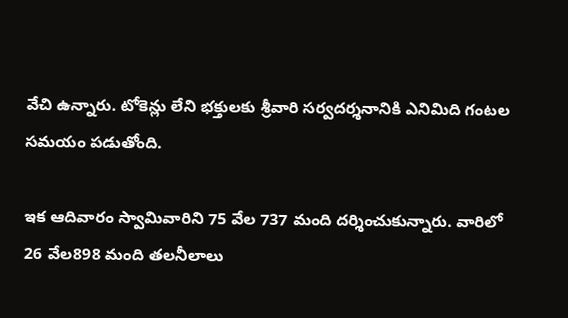వేచి ఉన్నారు. టోకెన్లు లేని భక్తులకు శ్రీవారి సర్వదర్శనానికి ఎనిమిది గంటల సమయం పడుతోంది.

ఇక ఆదివారం స్వామివారిని 75 వేల 737 మంది దర్శించుకున్నారు. వారిలో 26 వేల898 మంది తలనీలాలు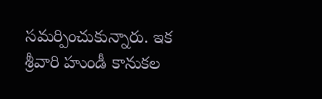సమర్పించుకున్నారు. ఇక శ్రీవారి హుండీ కానుకల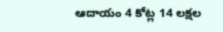ఆదాయం 4 కోట్ల 14 లక్షల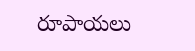రూపాయలు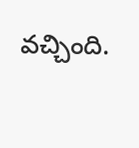వచ్చింది.